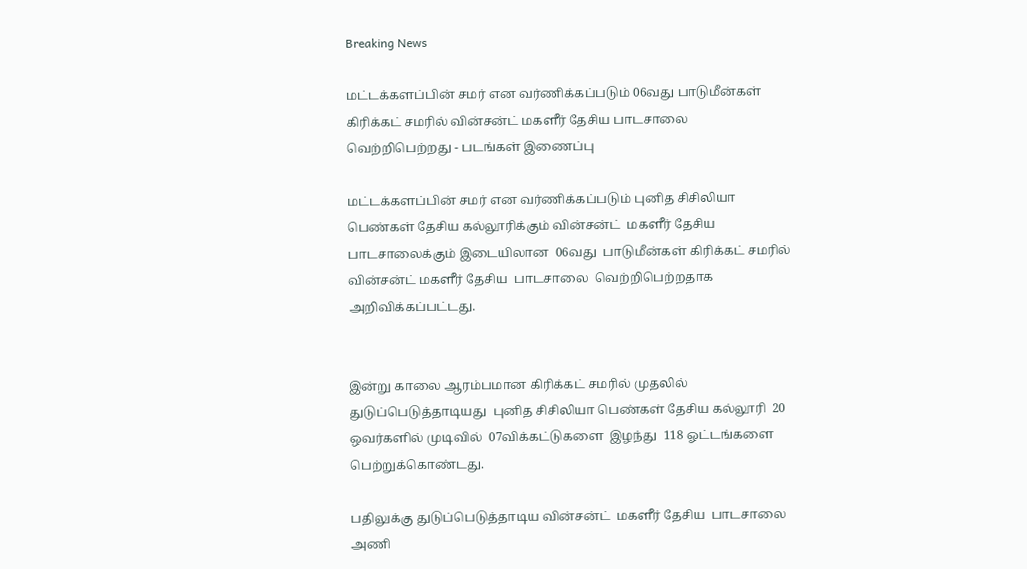Breaking News

மட்டக்களப்பின் சமர் என வர்ணிக்கப்படும் 06வது பாடுமீன்கள் கிரிக்கட் சமரில் வின்சன்ட் மகளீர் தேசிய பாடசாலை வெற்றிபெற்றது - படங்கள் இணைப்பு

மட்டக்களப்பின் சமர் என வர்ணிக்கப்படும் புனித சிசிலியா பெண்கள் தேசிய கல்லூரிக்கும் வின்சன்ட்  மகளீர் தேசிய பாடசாலைக்கும் இடையிலான  06வது  பாடுமீன்கள் கிரிக்கட் சமரில்  வின்சன்ட் மகளீர் தேசிய  பாடசாலை  வெற்றிபெற்றதாக அறிவிக்கப்பட்டது.


இன்று காலை ஆரம்பமான கிரிக்கட் சமரில் முதலில் துடுப்பெடுத்தாடியது  புனித சிசிலியா பெண்கள் தேசிய கல்லூரி  20 ஒவர்களில் முடிவில்  07விக்கட்டுகளை  இழந்து  118 ஓட்டங்களை   பெற்றுக்கொண்டது.

பதிலுக்கு துடுப்பெடுத்தாடிய வின்சன்ட்  மகளீர் தேசிய  பாடசாலை  அணி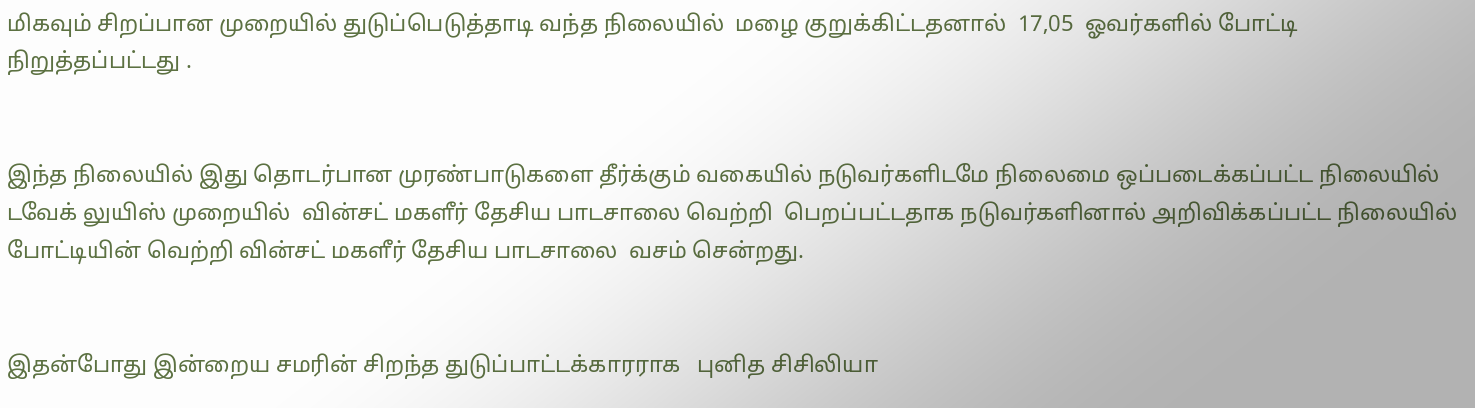மிகவும் சிறப்பான முறையில் துடுப்பெடுத்தாடி வந்த நிலையில்  மழை குறுக்கிட்டதனால்  17,05  ஓவர்களில் போட்டி நிறுத்தப்பட்டது .


இந்த நிலையில் இது தொடர்பான முரண்பாடுகளை தீர்க்கும் வகையில் நடுவர்களிடமே நிலைமை ஒப்படைக்கப்பட்ட நிலையில் டவேக் லுயிஸ் முறையில்  வின்சட் மகளீர் தேசிய பாடசாலை வெற்றி  பெறப்பட்டதாக நடுவர்களினால் அறிவிக்கப்பட்ட நிலையில் போட்டியின் வெற்றி வின்சட் மகளீர் தேசிய பாடசாலை  வசம் சென்றது.


இதன்போது இன்றைய சமரின் சிறந்த துடுப்பாட்டக்காரராக   புனித சிசிலியா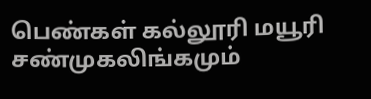பெண்கள் கல்லூரி மயூரி சண்முகலிங்கமும்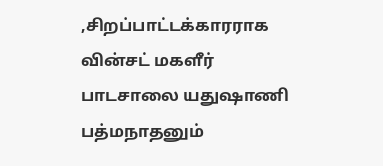,சிறப்பாட்டக்காரராக   வின்சட் மகளீர் பாடசாலை யதுஷாணி பத்மநாதனும்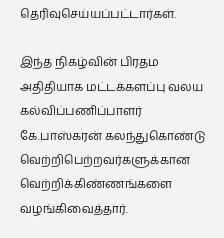தெரிவுசெய்யப்பட்டார்கள்.

இந்த நிகழ்வின் பிரதம அதிதியாக மட்டக்களப்பு வலய கல்விப்பணிப்பாளர் கே.பாஸ்கரன் கலந்துகொண்டு வெற்றிபெற்றவர்களுக்கான வெற்றிக்கிண்ணங்களை வழங்கிவைத்தார்.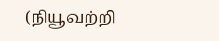(நியூவற்றி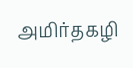அமிர்தகழி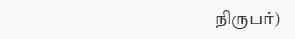நிருபர்)